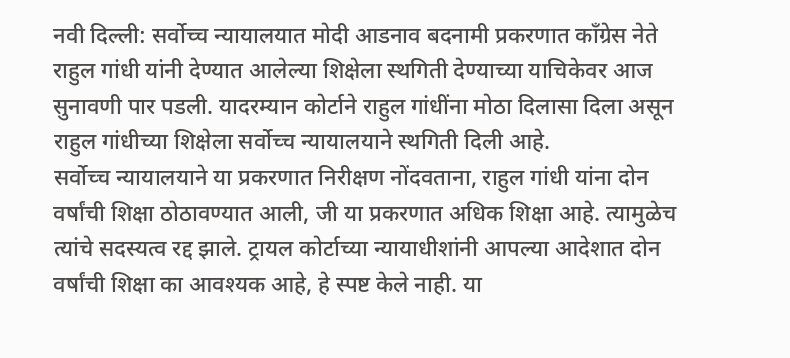नवी दिल्ली: सर्वोच्च न्यायालयात मोदी आडनाव बदनामी प्रकरणात काँग्रेस नेते राहुल गांधी यांनी देण्यात आलेल्या शिक्षेला स्थगिती देण्याच्या याचिकेवर आज सुनावणी पार पडली. यादरम्यान कोर्टाने राहुल गांधींना मोठा दिलासा दिला असून राहुल गांधीच्या शिक्षेला सर्वोच्च न्यायालयाने स्थगिती दिली आहे.
सर्वोच्च न्यायालयाने या प्रकरणात निरीक्षण नोंदवताना, राहुल गांधी यांना दोन वर्षांची शिक्षा ठोठावण्यात आली, जी या प्रकरणात अधिक शिक्षा आहे. त्यामुळेच त्यांचे सदस्यत्व रद्द झाले. ट्रायल कोर्टाच्या न्यायाधीशांनी आपल्या आदेशात दोन वर्षांची शिक्षा का आवश्यक आहे, हे स्पष्ट केले नाही. या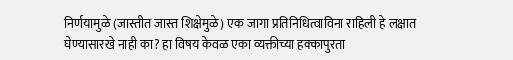निर्णयामुळे (जास्तीत जास्त शिक्षेमुळे) एक जागा प्रतिनिधित्वाविना राहिली हे लक्षात घेण्यासारखे नाही का? हा विषय केवळ एका व्यक्तीच्या हक्कापुरता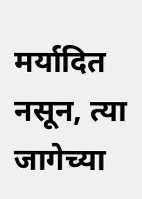मर्यादित नसून, त्या जागेच्या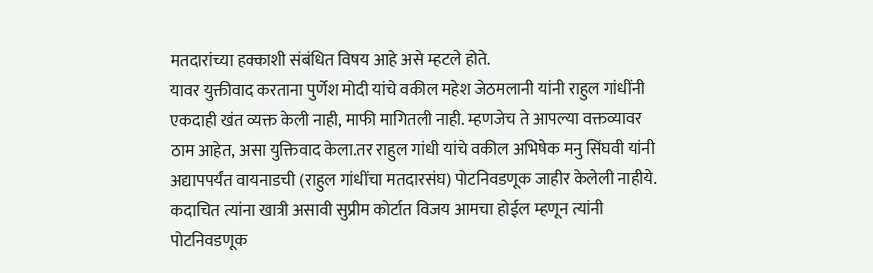मतदारांच्या हक्काशी संबंधित विषय आहे असे म्हटले होते.
यावर युक्तीवाद करताना पुर्णेश मोदी यांचे वकील महेश जेठमलानी यांनी राहुल गांधींनी एकदाही खंत व्यक्त केली नाही, माफी मागितली नाही. म्हणजेच ते आपल्या वक्तव्यावर ठाम आहेत, असा युक्तिवाद केला.तर राहुल गांधी यांचे वकील अभिषेक मनु सिंघवी यांनी अद्यापपर्यंत वायनाडची (राहुल गांधींचा मतदारसंघ) पोटनिवडणूक जाहीर केलेली नाहीये. कदाचित त्यांना खात्री असावी सुप्रीम कोर्टात विजय आमचा होईल म्हणून त्यांनी पोटनिवडणूक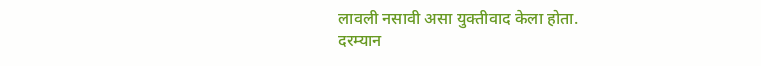लावली नसावी असा युक्तीवाद केला होता.
दरम्यान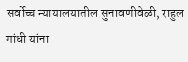सर्वोच्च न्यायालयातील सुनावणीवेळी, राहुल गांधी यांना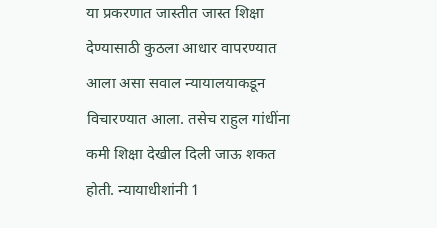या प्रकरणात जास्तीत जास्त शिक्षा देण्यासाठी कुठला आधार वापरण्यात आला असा सवाल न्यायालयाकडून विचारण्यात आला. तसेच राहुल गांधींना कमी शिक्षा देखील दिली जाऊ शकत होती. न्यायाधीशांनी 1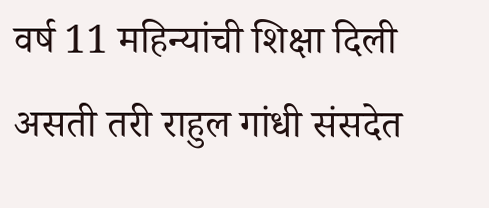वर्ष 11 महिन्यांची शिक्षा दिली असती तरी राहुल गांधी संसदेत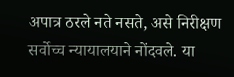अपात्र ठरले नते नसते, असे निरीक्षण सर्वोच्च न्यायालयाने नोंदवले. या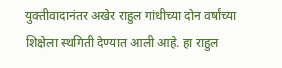युक्तीवादानंतर अखेर राहुल गांधीच्या दोन वर्षांच्या शिक्षेला स्थगिती देण्यात आली आहे. हा राहुल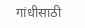गांधीसाठी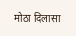मोठा दिलासा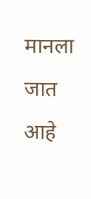मानला जात आहे